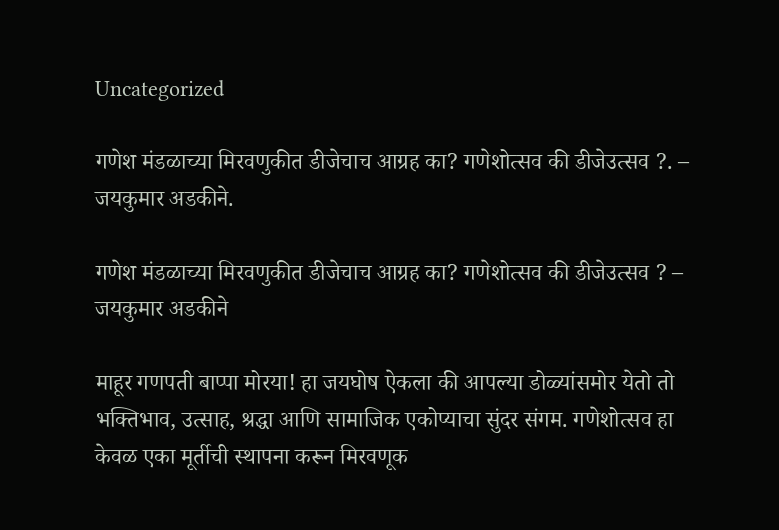Uncategorized

गणेश मंडळाच्या मिरवणुकीत डीजेचाच आग्रह का? गणेशोत्सव की डीजेउत्सव ?. – जयकुमार अडकीने.

गणेश मंडळाच्या मिरवणुकीत डीजेचाच आग्रह का? गणेशोत्सव की डीजेउत्सव ? – जयकुमार अडकीने

माहूर गणपती बाप्पा मोरया! हा जयघोष ऐकला की आपल्या डोळ्यांसमोर येतो तो भक्तिभाव, उत्साह, श्रद्धा आणि सामाजिक एकोप्याचा सुंदर संगम. गणेशोत्सव हा केवळ एका मूर्तीची स्थापना करून मिरवणूक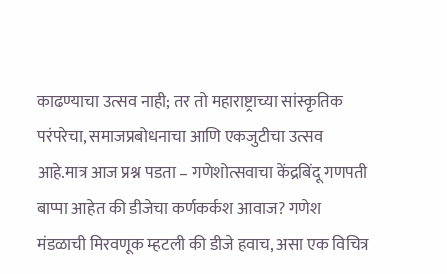काढण्याचा उत्सव नाही; तर तो महाराष्ट्राच्या सांस्कृतिक परंपरेचा, समाजप्रबोधनाचा आणि एकजुटीचा उत्सव आहे.मात्र आज प्रश्न पडता – गणेशोत्सवाचा केंद्रबिंदू गणपती बाप्पा आहेत की डीजेचा कर्णकर्कश आवाज? गणेश मंडळाची मिरवणूक म्हटली की डीजे हवाच, असा एक विचित्र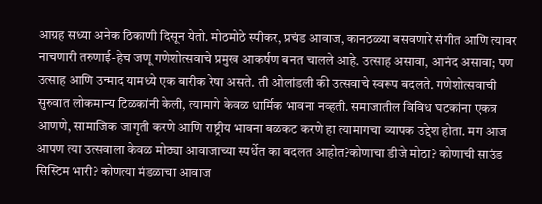आग्रह सध्या अनेक ठिकाणी दिसून येतो. मोठमोठे स्पीकर, प्रचंड आवाज, कानठळ्या बसवणारे संगीत आणि त्यावर नाचणारी तरुणाई-हेच जणू गणेशोत्सवाचे प्रमुख आकर्षण बनत चालले आहे. उत्साह असावा, आनंद असावा; पण उत्साह आणि उन्माद यामध्ये एक बारीक रेषा असते. ती ओलांडली की उत्सवाचे स्वरूप बदलते. गणेशोत्सवाची सुरुवात लोकमान्य टिळकांनी केली, त्यामागे केवळ धार्मिक भावना नव्हती. समाजातील विविध घटकांना एकत्र आणणे, सामाजिक जागृती करणे आणि राष्ट्रीय भावना बळकट करणे हा त्यामागचा व्यापक उद्देश होता. मग आज आपण त्या उत्सवाला केवळ मोठ्या आवाजाच्या स्पर्धेत का बदलत आहोत?कोणाचा डीजे मोठा? कोणाची साउंड सिस्टिम भारी? कोणत्या मंडळाचा आवाज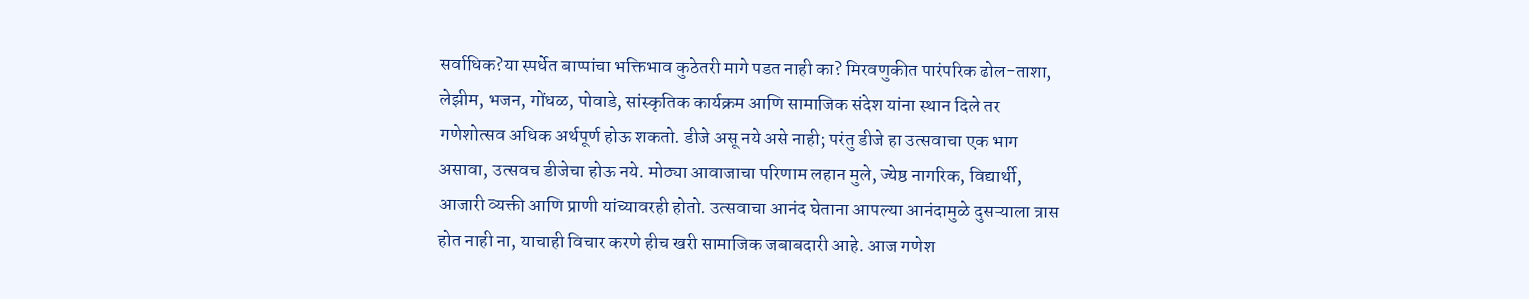सर्वाधिक?या स्पर्धेत बाप्पांचा भक्तिभाव कुठेतरी मागे पडत नाही का? मिरवणुकीत पारंपरिक ढोल-ताशा, लेझीम, भजन, गोंधळ, पोवाडे, सांस्कृतिक कार्यक्रम आणि सामाजिक संदेश यांना स्थान दिले तर गणेशोत्सव अधिक अर्थपूर्ण होऊ शकतो. डीजे असू नये असे नाही; परंतु डीजे हा उत्सवाचा एक भाग असावा, उत्सवच डीजेचा होऊ नये. मोठ्या आवाजाचा परिणाम लहान मुले, ज्येष्ठ नागरिक, विद्यार्थी, आजारी व्यक्ती आणि प्राणी यांच्यावरही होतो. उत्सवाचा आनंद घेताना आपल्या आनंदामुळे दुसऱ्याला त्रास होत नाही ना, याचाही विचार करणे हीच खरी सामाजिक जबाबदारी आहे. आज गणेश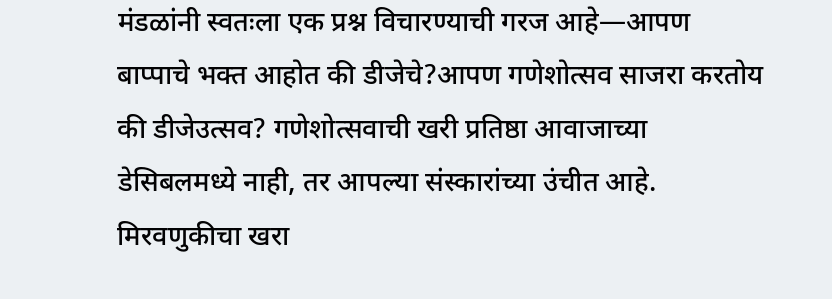मंडळांनी स्वतःला एक प्रश्न विचारण्याची गरज आहे—आपण बाप्पाचे भक्त आहोत की डीजेचे?आपण गणेशोत्सव साजरा करतोय की डीजेउत्सव? गणेशोत्सवाची खरी प्रतिष्ठा आवाजाच्या डेसिबलमध्ये नाही, तर आपल्या संस्कारांच्या उंचीत आहे. मिरवणुकीचा खरा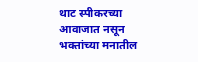थाट स्पीकरच्या आवाजात नसून भक्तांच्या मनातील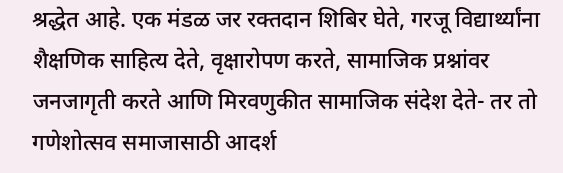श्रद्धेत आहे. एक मंडळ जर रक्तदान शिबिर घेते, गरजू विद्यार्थ्यांना शैक्षणिक साहित्य देते, वृक्षारोपण करते, सामाजिक प्रश्नांवर जनजागृती करते आणि मिरवणुकीत सामाजिक संदेश देते- तर तो गणेशोत्सव समाजासाठी आदर्श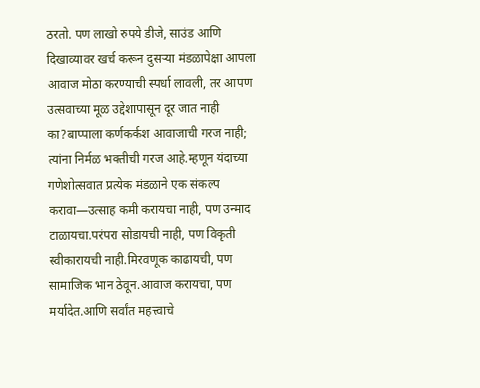ठरतो. पण लाखो रुपये डीजे, साउंड आणि दिखाव्यावर खर्च करून दुसऱ्या मंडळापेक्षा आपला आवाज मोठा करण्याची स्पर्धा लावली, तर आपण उत्सवाच्या मूळ उद्देशापासून दूर जात नाही का?बाप्पाला कर्णकर्कश आवाजाची गरज नाही; त्यांना निर्मळ भक्तीची गरज आहे.म्हणून यंदाच्या गणेशोत्सवात प्रत्येक मंडळाने एक संकल्प करावा—उत्साह कमी करायचा नाही, पण उन्माद टाळायचा.परंपरा सोडायची नाही, पण विकृती स्वीकारायची नाही.मिरवणूक काढायची, पण सामाजिक भान ठेवून.आवाज करायचा, पण मर्यादेत.आणि सर्वांत महत्त्वाचे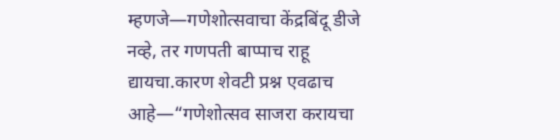म्हणजे—गणेशोत्सवाचा केंद्रबिंदू डीजे नव्हे, तर गणपती बाप्पाच राहू द्यायचा.कारण शेवटी प्रश्न एवढाच आहे—“गणेशोत्सव साजरा करायचा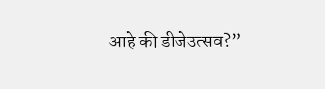आहे की डीजेउत्सव?”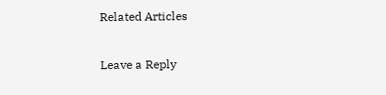Related Articles

Leave a Reply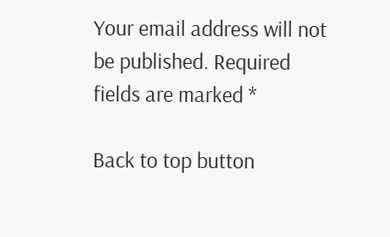Your email address will not be published. Required fields are marked *

Back to top button